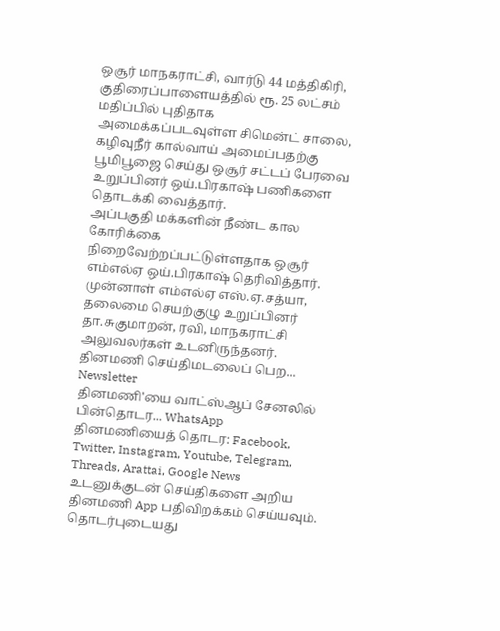ஒசூர் மாநகராட்சி, வார்டு 44 மத்திகிரி, குதிரைப்பாளையத்தில் ரூ. 25 லட்சம் மதிப்பில் புதிதாக அமைக்கப்படவுள்ள சிமென்ட் சாலை, கழிவுநீர் கால்வாய் அமைப்பதற்கு பூமிபூஜை செய்து ஒசூர் சட்டப் பேரவை உறுப்பினர் ஒய்.பிரகாஷ் பணிகளை தொடக்கி வைத்தார்.
அப்பகுதி மக்களின் நீண்ட கால கோரிக்கை நிறைவேற்றப்பட்டுள்ளதாக ஒசூர் எம்எல்ஏ ஒய்.பிரகாஷ் தெரிவித்தார். முன்னாள் எம்எல்ஏ எஸ்.ஏ.சத்யா, தலைமை செயற்குழு உறுப்பினர் தா.சுகுமாறன், ரவி, மாநகராட்சி அலுவலர்கள் உடனிருந்தனர்.
தினமணி செய்திமடலைப் பெற... Newsletter
தினமணி'யை வாட்ஸ்ஆப் சேனலில் பின்தொடர... WhatsApp
தினமணியைத் தொடர: Facebook, Twitter, Instagram, Youtube, Telegram, Threads, Arattai, Google News
உடனுக்குடன் செய்திகளை அறிய தினமணி App பதிவிறக்கம் செய்யவும்.
தொடர்புடையது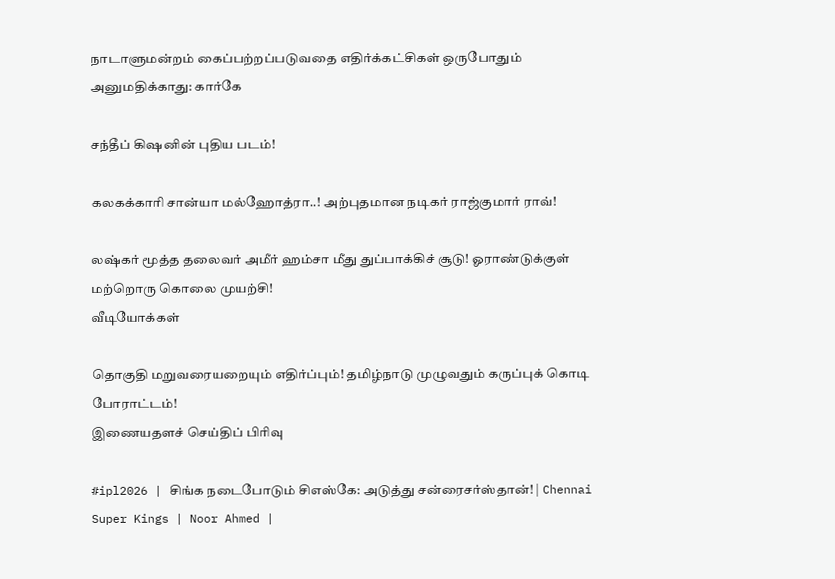நாடாளுமன்றம் கைப்பற்றப்படுவதை எதிர்க்கட்சிகள் ஒருபோதும் அனுமதிக்காது: கார்கே

சந்தீப் கிஷனின் புதிய படம்!

கலகக்காரி சான்யா மல்ஹோத்ரா..! அற்புதமான நடிகர் ராஜ்குமார் ராவ்!

லஷ்கர் மூத்த தலைவர் அமீர் ஹம்சா மீது துப்பாக்கிச் சூடு! ஓராண்டுக்குள் மற்றொரு கொலை முயற்சி!
வீடியோக்கள்

தொகுதி மறுவரையறையும் எதிர்ப்பும்! தமிழ்நாடு முழுவதும் கருப்புக் கொடி போராட்டம்!
இணையதளச் செய்திப் பிரிவு

#ipl2026 | சிங்க நடைபோடும் சிஎஸ்கே: அடுத்து சன்ரைசர்ஸ்தான்! | Chennai Super Kings | Noor Ahmed |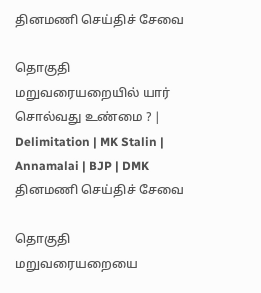தினமணி செய்திச் சேவை

தொகுதி மறுவரையறையில் யார் சொல்வது உண்மை ? | Delimitation | MK Stalin | Annamalai | BJP | DMK
தினமணி செய்திச் சேவை

தொகுதி மறுவரையறையை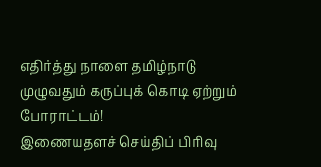எதிர்த்து நாளை தமிழ்நாடு முழுவதும் கருப்புக் கொடி ஏற்றும் போராட்டம்!
இணையதளச் செய்திப் பிரிவு